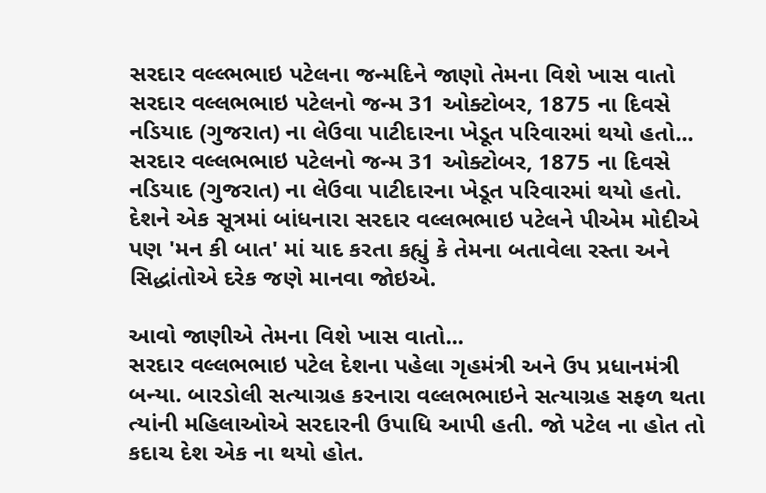સરદાર વલ્લ્ભભાઇ પટેલના જન્મદિને જાણો તેમના વિશે ખાસ વાતો
સરદાર વલ્લભભાઇ પટેલનો જન્મ 31 ઓક્ટોબર, 1875 ના દિવસે નડિયાદ (ગુજરાત) ના લેઉવા પાટીદારના ખેડૂત પરિવારમાં થયો હતો...
સરદાર વલ્લભભાઇ પટેલનો જન્મ 31 ઓક્ટોબર, 1875 ના દિવસે નડિયાદ (ગુજરાત) ના લેઉવા પાટીદારના ખેડૂત પરિવારમાં થયો હતો. દેશને એક સૂત્રમાં બાંધનારા સરદાર વલ્લભભાઇ પટેલને પીએમ મોદીએ પણ 'મન કી બાત' માં યાદ કરતા કહ્યું કે તેમના બતાવેલા રસ્તા અને સિદ્ધાંતોએ દરેક જણે માનવા જોઇએ.

આવો જાણીએ તેમના વિશે ખાસ વાતો...
સરદાર વલ્લભભાઇ પટેલ દેશના પહેલા ગૃહમંત્રી અને ઉપ પ્રધાનમંત્રી બન્યા. બારડોલી સત્યાગ્રહ કરનારા વલ્લભભાઇને સત્યાગ્રહ સફળ થતા ત્યાંની મહિલાઓએ સરદારની ઉપાધિ આપી હતી. જો પટેલ ના હોત તો કદાચ દેશ એક ના થયો હોત.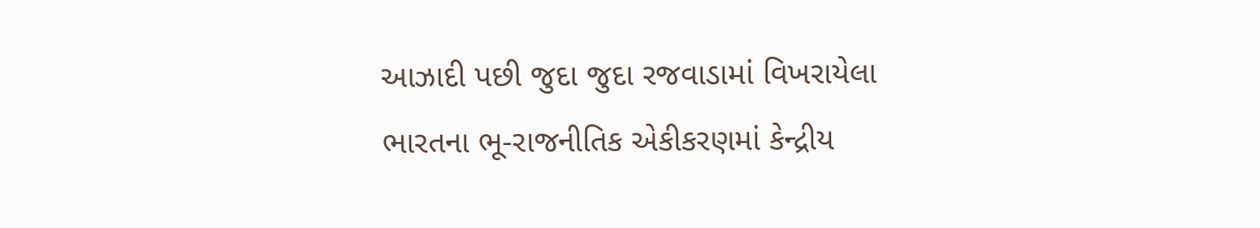આઝાદી પછી જુદા જુદા રજવાડામાં વિખરાયેલા ભારતના ભૂ-રાજનીતિક એકીકરણમાં કેન્દ્રીય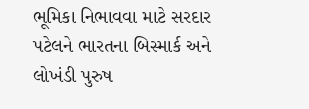ભૂમિકા નિભાવવા માટે સરદાર પટેલને ભારતના બિસ્માર્ક અને લોખંડી પુરુષ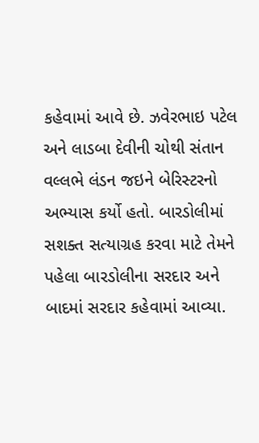કહેવામાં આવે છે. ઝવેરભાઇ પટેલ અને લાડબા દેવીની ચોથી સંતાન વલ્લભે લંડન જઇને બેરિસ્ટરનો અભ્યાસ કર્યો હતો. બારડોલીમાં સશક્ત સત્યાગ્રહ કરવા માટે તેમને પહેલા બારડોલીના સરદાર અને બાદમાં સરદાર કહેવામાં આવ્યા.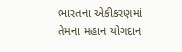ભારતના એકીકરણમાં તેમના મહાન યોગદાન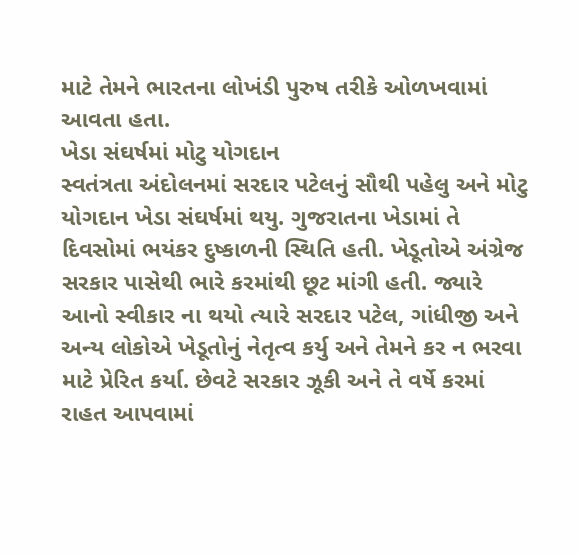માટે તેમને ભારતના લોખંડી પુરુષ તરીકે ઓળખવામાં આવતા હતા.
ખેડા સંઘર્ષમાં મોટુ યોગદાન
સ્વતંત્રતા અંદોલનમાં સરદાર પટેલનું સૌથી પહેલુ અને મોટુ યોગદાન ખેડા સંઘર્ષમાં થયુ. ગુજરાતના ખેડામાં તે દિવસોમાં ભયંકર દુષ્કાળની સ્થિતિ હતી. ખેડૂતોએ અંગ્રેજ સરકાર પાસેથી ભારે કરમાંથી છૂટ માંગી હતી. જ્યારે આનો સ્વીકાર ના થયો ત્યારે સરદાર પટેલ, ગાંધીજી અને અન્ય લોકોએ ખેડૂતોનું નેતૃત્વ કર્યુ અને તેમને કર ન ભરવા માટે પ્રેરિત કર્યા. છેવટે સરકાર ઝૂકી અને તે વર્ષે કરમાં રાહત આપવામાં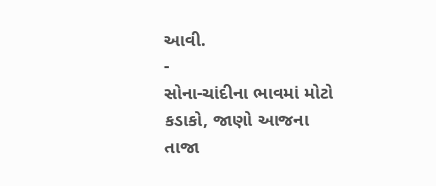આવી.
-
સોના-ચાંદીના ભાવમાં મોટો કડાકો, જાણો આજના તાજા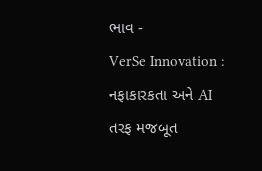ભાવ -
VerSe Innovation : નફાકારકતા અને AI તરફ મજબૂત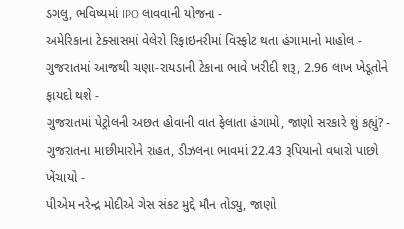ડગલુ, ભવિષ્યમાં IPO લાવવાની યોજના -
અમેરિકાના ટેક્સાસમાં વેલેરો રિફાઇનરીમાં વિસ્ફોટ થતા હંગામાનો માહોલ -
ગુજરાતમાં આજથી ચણા-રાયડાની ટેકાના ભાવે ખરીદી શરૂ, 2.96 લાખ ખેડૂતોને ફાયદો થશે -
ગુજરાતમાં પેટ્રોલની અછત હોવાની વાત ફેલાતા હંગામો, જાણો સરકારે શું કહ્યું? -
ગુજરાતના માછીમારોને રાહત, ડીઝલના ભાવમાં 22.43 રૂપિયાનો વધારો પાછો ખેંચાયો -
પીએમ નરેન્દ્ર મોદીએ ગેસ સંકટ મુદ્દે મૌન તોડ્યુ, જાણો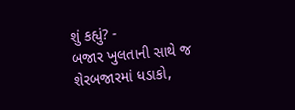શું કહ્યું? -
બજાર ખુલતાની સાથે જ શેરબજારમાં ધડાકો,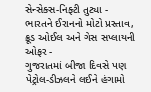સેન્સેક્સ-નિફ્ટી તુટ્યા -
ભારતને ઈરાનનો મોટો પ્રસ્તાવ, ક્રૂડ ઓઈલ અને ગેસ સપ્લાયની ઓફર -
ગુજરાતમાં બીજા દિવસે પણ પેટ્રોલ-ડીઝલને લઈને હંગામો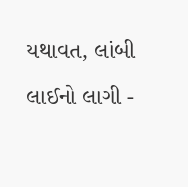યથાવત, લાંબી લાઈનો લાગી -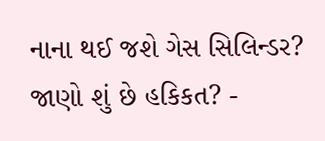નાના થઈ જશે ગેસ સિલિન્ડર? જાણો શું છે હકિકત? -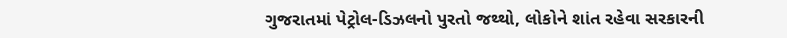ગુજરાતમાં પેટ્રોલ-ડિઝલનો પુરતો જથ્થો, લોકોને શાંત રહેવા સરકારની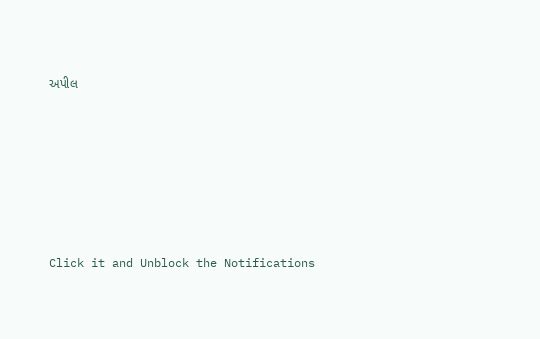અપીલ







Click it and Unblock the Notifications